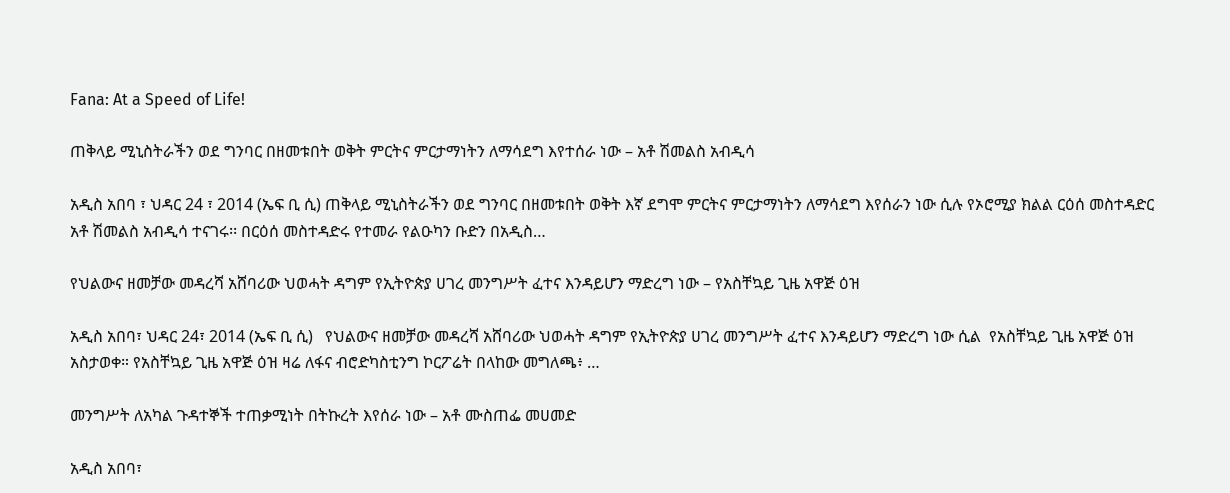Fana: At a Speed of Life!

ጠቅላይ ሚኒስትራችን ወደ ግንባር በዘመቱበት ወቅት ምርትና ምርታማነትን ለማሳደግ እየተሰራ ነው – አቶ ሽመልስ አብዲሳ

አዲስ አበባ ፣ ህዳር 24 ፣ 2014 (ኤፍ ቢ ሲ) ጠቅላይ ሚኒስትራችን ወደ ግንባር በዘመቱበት ወቅት እኛ ደግሞ ምርትና ምርታማነትን ለማሳደግ እየሰራን ነው ሲሉ የኦሮሚያ ክልል ርዕሰ መስተዳድር አቶ ሽመልስ አብዲሳ ተናገሩ፡፡ በርዕሰ መስተዳድሩ የተመራ የልዑካን ቡድን በአዲስ…

የህልውና ዘመቻው መዳረሻ አሸባሪው ህወሓት ዳግም የኢትዮጵያ ሀገረ መንግሥት ፈተና እንዳይሆን ማድረግ ነው – የአስቸኳይ ጊዜ አዋጅ ዕዝ

አዲስ አበባ፣ ህዳር 24፣ 2014 (ኤፍ ቢ ሲ)   የህልውና ዘመቻው መዳረሻ አሸባሪው ህወሓት ዳግም የኢትዮጵያ ሀገረ መንግሥት ፈተና እንዳይሆን ማድረግ ነው ሲል  የአስቸኳይ ጊዜ አዋጅ ዕዝ አስታወቀ። የአስቸኳይ ጊዜ አዋጅ ዕዝ ዛሬ ለፋና ብሮድካስቲንግ ኮርፖሬት በላከው መግለጫ፥ …

መንግሥት ለአካል ጉዳተኞች ተጠቃሚነት በትኩረት እየሰራ ነው – አቶ ሙስጠፌ መሀመድ

አዲስ አበባ፣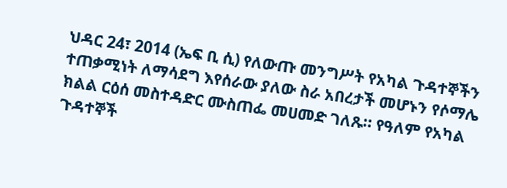ህዳር 24፣ 2014 (ኤፍ ቢ ሲ) የለውጡ መንግሥት የአካል ጉዳተኞችን ተጠቃሚነት ለማሳደግ እየሰራው ያለው ስራ አበረታች መሆኑን የሶማሌ ክልል ርዕሰ መስተዳድር ሙስጠፌ መሀመድ ገለጹ። የዓለም የአካል ጉዳተኞች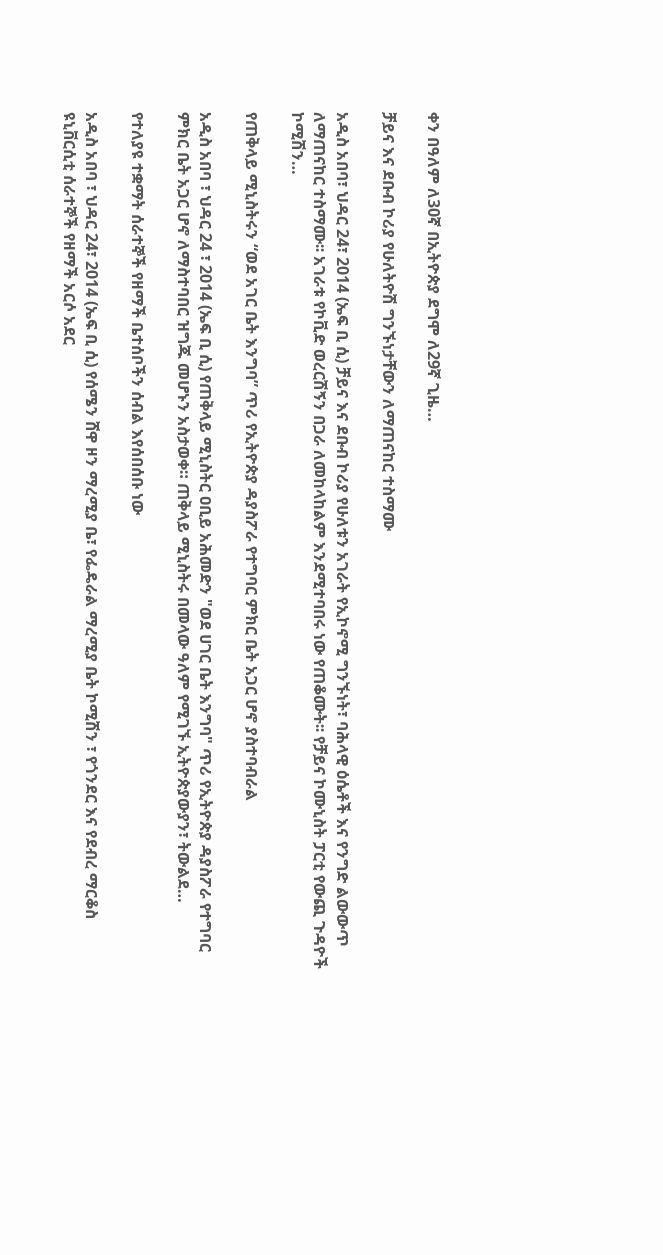ቀን በዓለም ለ30ኛ በኢትዮጵያ ደግሞ ለ29ኛ ጊዜ…

ቻይና እና ደቡብ ኮሪያ የሁለትዮሽ ግንኙነታቸውን ለማጠናከር ተስማሙ

አዲስ አበባ፣ ህዳር 24፣ 2014 (ኤፍ ቢ ሲ) ቻይና እና ደቡብ ኮሪያ የሁለቱን አገራት የኢኮኖሚ ግንኙነት፣ ባሕላዊ ዕሴቶች እና የንግድ ልውውጥ ለማጠናከር ተስማሙ፡፡ አገራቱ የኮቪድ ወረርሽኝን በጋራ ለመከላከልም እንደሚተባበሩ ነው የጠቆሙት፡፡ የቻይና ኮሙኒስት ፓርቲ የውጪ ጉዳዮች ኮሚሽን…

የጠቅላይ ሚኒስትሩን “ወደ አገር ቤት እንግባ” ጥሪ የኢትዮጵያ ዳያስፖራ የተግባር ምክር ቤት አጋር ሆኖ ያስተባብራል

አዲስ አበባ ፣ ህዳር 24 ፣ 2014 (ኤፍ ቢ ሲ) የጠቅላይ ሚኒስትር ዐቢይ አሕመድን "ወደ ሀገር ቤት እንግባ" ጥሪ የኢትዮጵያ ዳያስፖራ የተግባር ምክር ቤት አጋር ሆኖ ለማስተባበር ዝግጁ መሆኑን አስታወቀ። ጠቅላይ ሚኒስትሩ በመላው ዓለም የሚገኙ ኢትዮጵያውያን፣ ትውልደ…

የተለያዩ ተቋማት ሰራተኞች የዘማች ቤተሰቦችን ሰብል እየሰበሰቡ ነው

አዲስ አበባ ፣ ህዳር 24፣ 2014 (ኤፍ ቢ ሲ) የሰሜን ሸዋ ዞን ማረሚያ ቤ፣ የፌዴራል ማረሚያ ቤት ኮሚሽን ፣ የጎንደር እና የደብረ ማርቆስ ዩኒቨርሲቲ ሰራተኞች የዘማች አርሶ አደር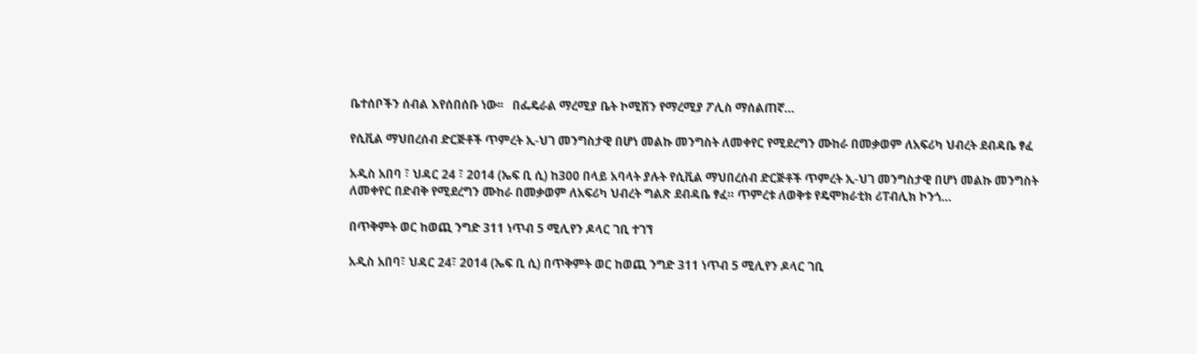ቤተሰቦችን ሰብል እየሰበሰቡ ነው፡፡   በፌዴራል ማረሚያ ቤት ኮሚሽን የማረሚያ ፖሊስ ማሰልጠኛ…

የሲቪል ማህበረሰብ ድርጅቶች ጥምረት ኢ-ህገ መንግስታዊ በሆነ መልኩ መንግስት ለመቀየር የሚደረግን ሙከራ በመቃወም ለአፍሪካ ህብረት ደብዳቤ ፃፈ

አዲስ አበባ ፣ ህዳር 24 ፣ 2014 (ኤፍ ቢ ሲ) ከ300 በላይ አባላት ያሉት የሲቪል ማህበረሰብ ድርጅቶች ጥምረት ኢ-ህገ መንግስታዊ በሆነ መልኩ መንግስት ለመቀየር በድብቅ የሚደረግን ሙከራ በመቃወም ለአፍሪካ ህብረት ግልጽ ደብዳቤ ፃፈ። ጥምረቱ ለወቅቱ የዴሞክራቲክ ሪፐብሊክ ኮንጎ…

በጥቅምት ወር ከወጪ ንግድ 311 ነጥብ 5 ሚሊየን ዶላር ገቢ ተገኘ

አዲስ አበባ፣ ህዳር 24፣ 2014 (ኤፍ ቢ ሲ) በጥቅምት ወር ከወጪ ንግድ 311 ነጥብ 5 ሚሊየን ዶላር ገቢ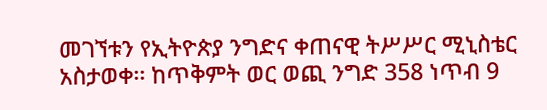መገኘቱን የኢትዮጵያ ንግድና ቀጠናዊ ትሥሥር ሚኒስቴር አስታወቀ፡፡ ከጥቅምት ወር ወጪ ንግድ 358 ነጥብ 9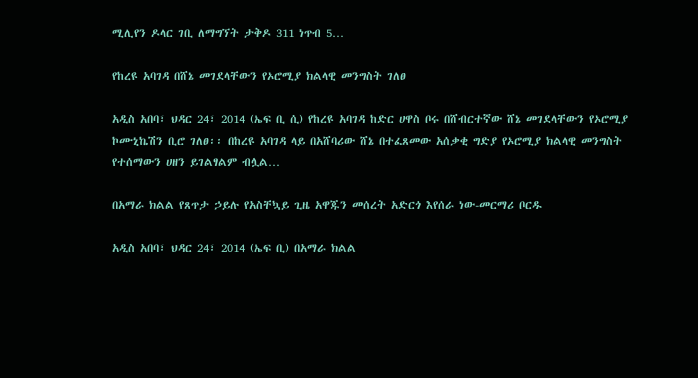ሚሊየን ዶላር ገቢ ለማግኘት ታቅዶ 311 ነጥብ 5…

የከረዩ አባገዳ በሸኔ መገደላቸውን የኦሮሚያ ክልላዊ መንግስት ገለፀ

አዲስ አበባ፣ ህዳር 24፣ 2014 (ኤፍ ቢ ሲ) የከረዩ አባገዳ ከድር ሀዋስ ቦሩ በሸብርተኛው ሸኔ መገደላቸውን የኦሮሚያ ኮሙኒኬሽን ቢሮ ገለፀ፡፡ በከረዩ አባገዳ ላይ በአሸባሪው ሸኔ በተፈጸመው አሰቃቂ ግድያ የኦሮሚያ ክልላዊ መንግስት የተሰማውን ሀዘን ይገልፃልም ብሏል…

በአማራ ክልል የጸጥታ ኃይሉ የአስቸኳይ ጊዜ አዋጁን መሰረት አድርጎ እየሰራ ነው-መርማሪ ቦርዱ

አዲስ አበባ፣ ህዳር 24፣ 2014 (ኤፍ ቢ) በአማራ ክልል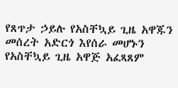የጸጥታ ኃይሉ የአስቸኳይ ጊዜ አዋጁን መሰረት አድርጎ እየሰራ መሆኑን የአስቸኳይ ጊዜ አዋጅ አፈጻጸም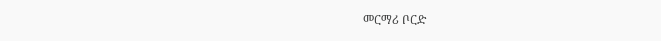መርማሪ ቦርድ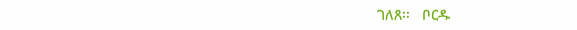ገለጸ፡፡   ቦርዱ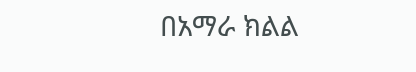በአማራ ክልል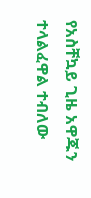የአስቸኳይ ጊዜ አዋጁን ተላልፈዋል ተብለው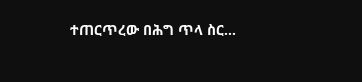ተጠርጥረው በሕግ ጥላ ስር…